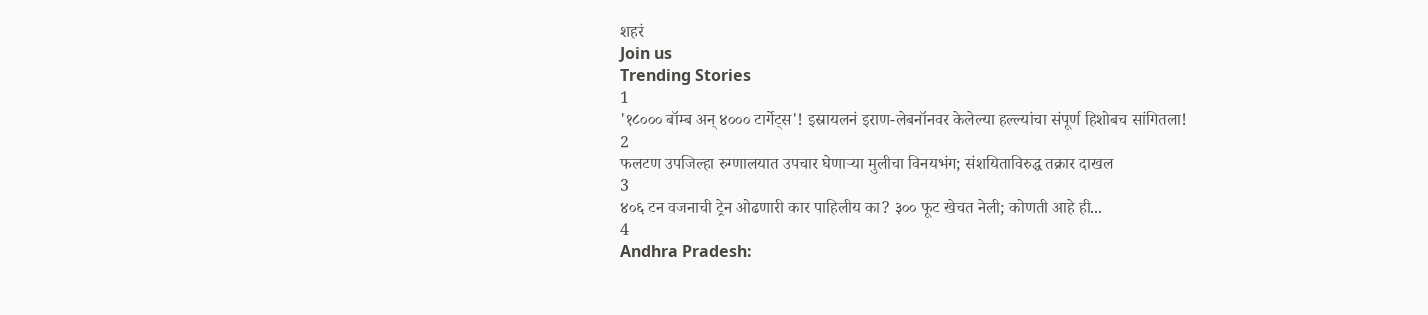शहरं
Join us
Trending Stories
1
'१८००० बॉम्ब अन् ४००० टार्गेट्स'! इस्रायलनं इराण-लेबनॉनवर केलेल्या हल्ल्यांचा संपूर्ण हिशोबच सांगितला!
2
फलटण उपजिल्हा रुग्णालयात उपचार घेणाऱ्या मुलीचा विनयभंग; संशयिताविरुद्ध तक्रार दाखल
3
४०६ टन वजनाची ट्रेन ओढणारी कार पाहिलीय का? ३०० फूट खेचत नेली; कोणती आहे ही...
4
Andhra Pradesh: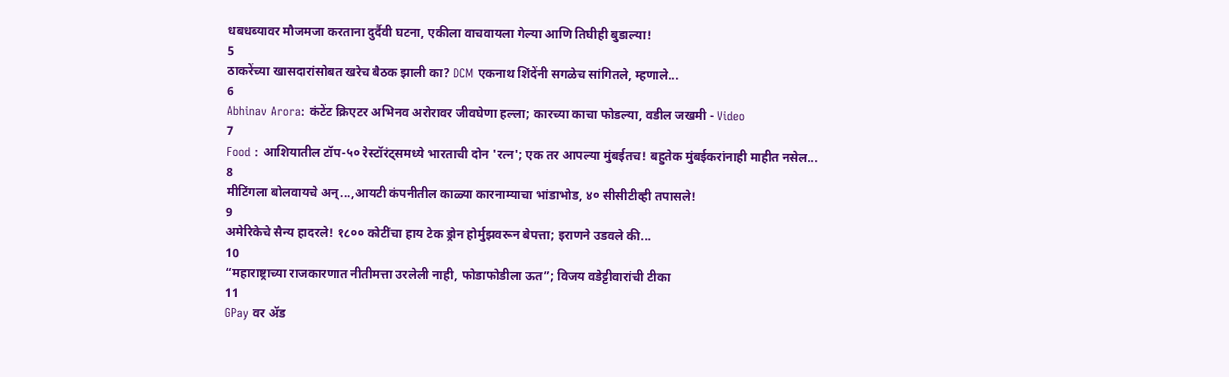धबधब्यावर मौजमजा करताना दुर्दैवी घटना, एकीला वाचवायला गेल्या आणि तिघीही बुडाल्या!
5
ठाकरेंच्या खासदारांसोबत खरेच बैठक झाली का? DCM एकनाथ शिंदेंनी सगळेच सांगितले, म्हणाले...
6
Abhinav Arora: कंटेंट क्रिएटर अभिनव अरोरावर जीवघेणा हल्ला; कारच्या काचा फोडल्या, वडील जखमी - Video
7
Food : आशियातील टॉप-५० रेस्टॉरंट्समध्ये भारताची दोन 'रत्न'; एक तर आपल्या मुंबईतच! बहुतेक मुंबईकरांनाही माहीत नसेल...
8
मीटिंगला बोलवायचे अन्...,आयटी कंपनीतील काळ्या कारनाम्याचा भांडाभोड, ४० सीसीटीव्ही तपासले!
9
अमेरिकेचे सैन्य हादरले! १८०० कोटींचा हाय टेक ड्रोन होर्मुझवरून बेपत्ता; इराणने उडवले की...
10
“महाराष्ट्राच्या राजकारणात नीतीमत्ता उरलेली नाही, फोडाफोडीला ऊत”; विजय वडेट्टीवारांची टीका
11
GPay वर ॲड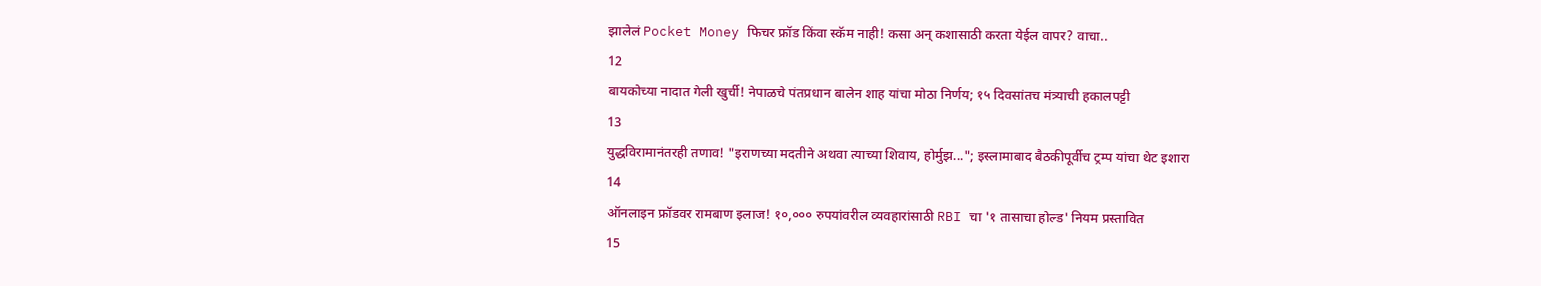झालेलं Pocket Money फिचर फ्रॉड किंवा स्कॅम नाही! कसा अन् कशासाठी करता येईल वापर? वाचा..
12
बायकोच्या नादात गेली खुर्ची! नेपाळचे पंतप्रधान बालेन शाह यांचा मोठा निर्णय; १५ दिवसांतच मंत्र्याची हकालपट्टी
13
युद्धविरामानंतरही तणाव! "इराणच्या मदतीने अथवा त्याच्या शिवाय, होर्मुझ..."; इस्लामाबाद बैठकीपूर्वीच ट्रम्प यांचा थेट इशारा
14
ऑनलाइन फ्रॉडवर रामबाण इलाज! १०,००० रुपयांवरील व्यवहारांसाठी RBI चा '१ तासाचा होल्ड' नियम प्रस्तावित
15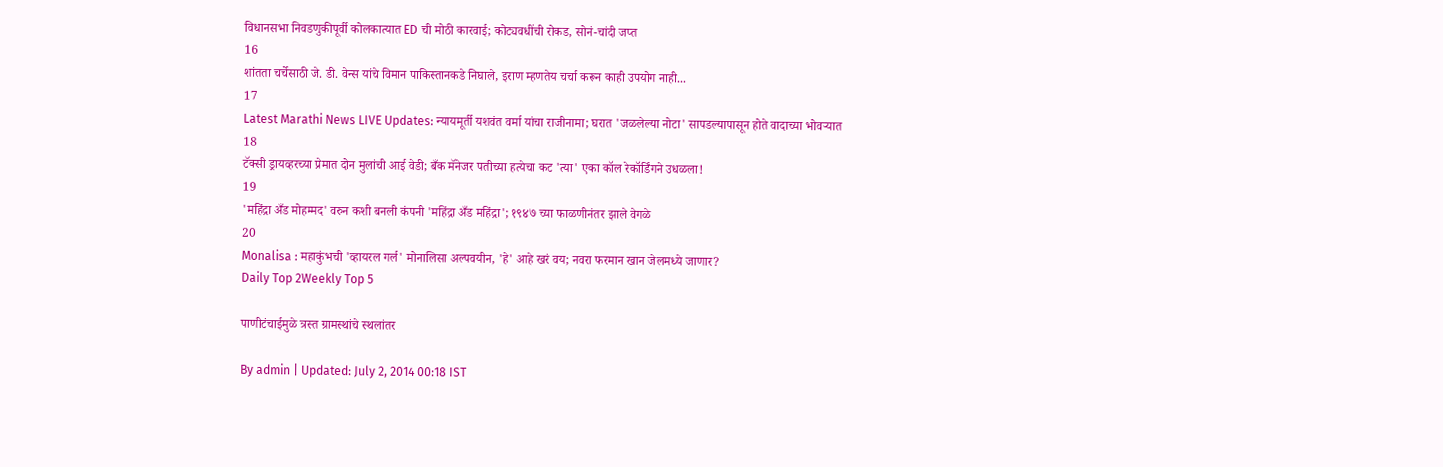विधानसभा निवडणुकीपूर्वी कोलकात्यात ED ची मोठी कारवाई; कोट्यवधींची रोकड, सोनं-चांदी जप्त
16
शांतता चर्चेसाठी जे. डी. वेन्स यांचे विमान पाकिस्तानकडे निघाले, इराण म्हणतेय चर्चा करून काही उपयोग नाही...
17
Latest Marathi News LIVE Updates: न्यायमूर्ती यशवंत वर्मा यांचा राजीनामा; घरात 'जळलेल्या नोटा' सापडल्यापासून होते वादाच्या भोवऱ्यात
18
टॅक्सी ड्रायव्हरच्या प्रेमात दोन मुलांची आई वेडी; बँक मॅनेजर पतीच्या हत्येचा कट 'त्या' एका कॉल रेकॉर्डिंगने उधळला!
19
'महिंद्रा अँड मोहम्मद' वरुन कशी बनली कंपनी 'महिंद्रा अँड महिंद्रा'; १९४७ च्या फाळणीनंतर झाले वेगळे
20
Monalisa : महाकुंभची 'व्हायरल गर्ल' मोनालिसा अल्पवयीन, 'हे' आहे खरं वय; नवरा फरमान खान जेलमध्ये जाणार?
Daily Top 2Weekly Top 5

पाणीटंचाईमुळे त्रस्त ग्रामस्थांचे स्थलांतर

By admin | Updated: July 2, 2014 00:18 IST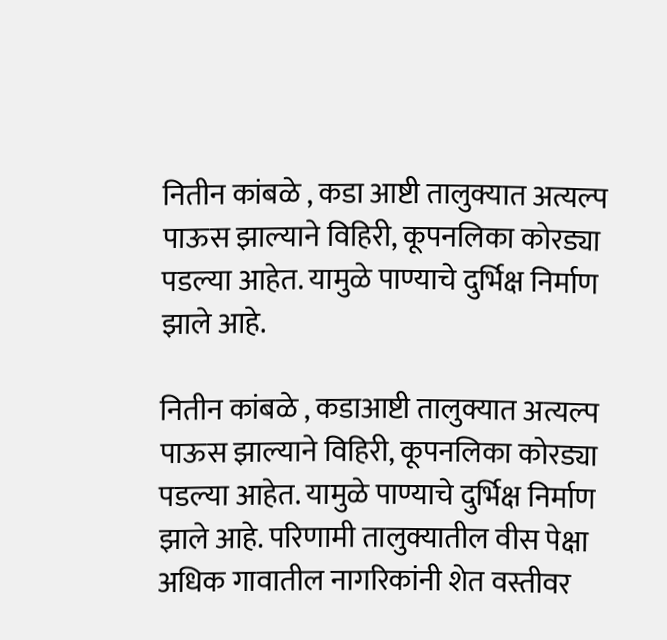नितीन कांबळे , कडा आष्टी तालुक्यात अत्यल्प पाऊस झाल्याने विहिरी, कूपनलिका कोरड्या पडल्या आहेत. यामुळे पाण्याचे दुर्भिक्ष निर्माण झाले आहे.

नितीन कांबळे , कडाआष्टी तालुक्यात अत्यल्प पाऊस झाल्याने विहिरी, कूपनलिका कोरड्या पडल्या आहेत. यामुळे पाण्याचे दुर्भिक्ष निर्माण झाले आहे. परिणामी तालुक्यातील वीस पेक्षा अधिक गावातील नागरिकांनी शेत वस्तीवर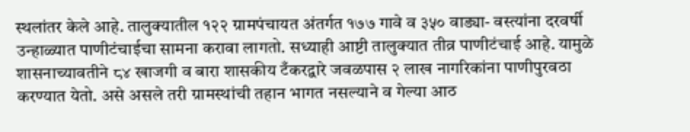स्थलांतर केले आहे. तालुक्यातील १२२ ग्रामपंचायत अंतर्गत १७७ गावे व ३५० वाड्या- वस्त्यांना दरवर्षी उन्हाळ्यात पाणीटंचाईचा सामना करावा लागतो. सध्याही आष्टी तालुक्यात तीव्र पाणीटंचाई आहे. यामुळे शासनाच्यावतीने ८४ खाजगी व बारा शासकीय टँकरद्वारे जवळपास २ लाख नागरिकांना पाणीपुरवठा करण्यात येतो. असे असले तरी ग्रामस्थांची तहान भागत नसल्याने व गेल्या आठ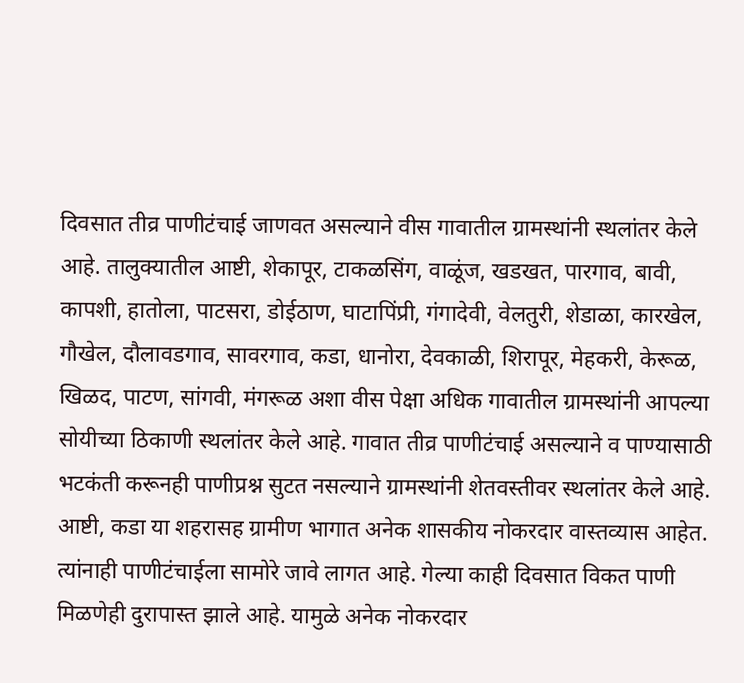दिवसात तीव्र पाणीटंचाई जाणवत असल्याने वीस गावातील ग्रामस्थांनी स्थलांतर केले आहे. तालुक्यातील आष्टी, शेकापूर, टाकळसिंग, वाळूंज, खडखत, पारगाव, बावी, कापशी, हातोला, पाटसरा, डोईठाण, घाटापिंप्री, गंगादेवी, वेलतुरी, शेडाळा, कारखेल, गौखेल, दौलावडगाव, सावरगाव, कडा, धानोरा, देवकाळी, शिरापूर, मेहकरी, केरूळ, खिळद, पाटण, सांगवी, मंगरूळ अशा वीस पेक्षा अधिक गावातील ग्रामस्थांनी आपल्या सोयीच्या ठिकाणी स्थलांतर केले आहे. गावात तीव्र पाणीटंचाई असल्याने व पाण्यासाठी भटकंती करूनही पाणीप्रश्न सुटत नसल्याने ग्रामस्थांनी शेतवस्तीवर स्थलांतर केले आहे. आष्टी, कडा या शहरासह ग्रामीण भागात अनेक शासकीय नोकरदार वास्तव्यास आहेत. त्यांनाही पाणीटंचाईला सामोरे जावे लागत आहे. गेल्या काही दिवसात विकत पाणी मिळणेही दुरापास्त झाले आहे. यामुळे अनेक नोकरदार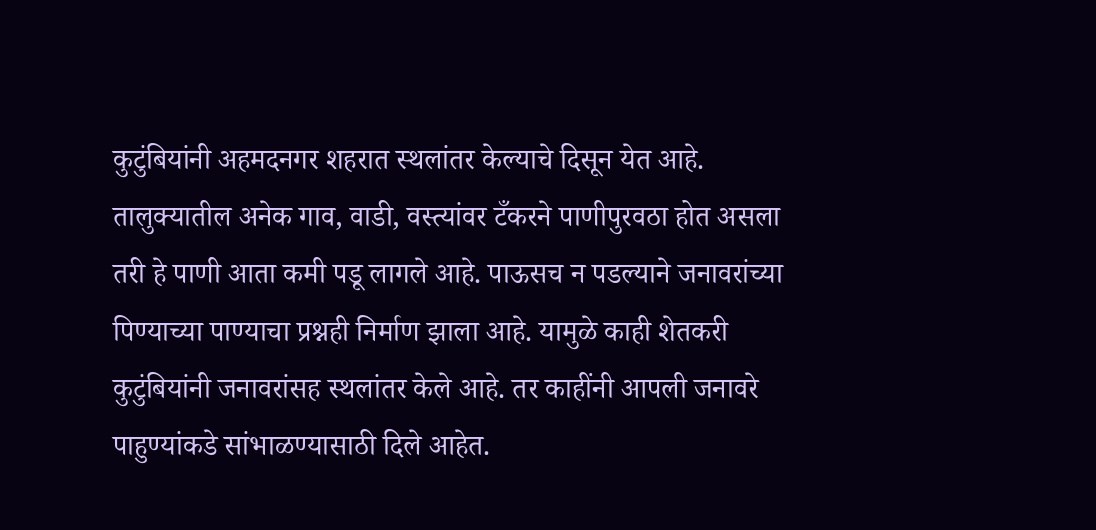कुटुंबियांनी अहमदनगर शहरात स्थलांतर केल्याचे दिसून येत आहे. तालुक्यातील अनेक गाव, वाडी, वस्त्यांवर टँकरने पाणीपुरवठा होत असला तरी हे पाणी आता कमी पडू लागले आहे. पाऊसच न पडल्याने जनावरांच्या पिण्याच्या पाण्याचा प्रश्नही निर्माण झाला आहे. यामुळे काही शेतकरी कुटुंबियांनी जनावरांसह स्थलांतर केले आहे. तर काहींनी आपली जनावरे पाहुण्यांकडे सांभाळण्यासाठी दिले आहेत.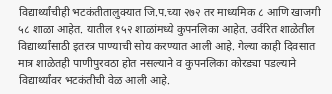विद्यार्थ्यांचीही भटकंतीतालुक्यात जि.प.च्या २७२ तर माध्यमिक ८ आणि खाजगी ५८ शाळा आहेत. यातील १५२ शाळांमध्ये कुपनलिका आहेत. उर्वरित शाळेतील विद्यार्थ्यांसाठी इतरत्र पाण्याची सोय करण्यात आली आहे. गेल्या काही दिवसात मात्र शाळेतही पाणीपुरवठा होत नसल्याने व कुपनलिका कोरड्या पडल्याने विद्यार्थ्यांवर भटकंतीची वेळ आली आहे.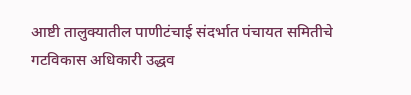आष्टी तालुक्यातील पाणीटंचाई संदर्भात पंचायत समितीचे गटविकास अधिकारी उद्धव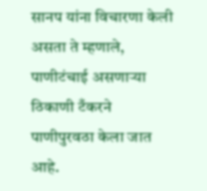सानप यांना विचारणा केली असता ते म्हणाले, पाणीटंचाई असणाऱ्या ठिकाणी टँकरने पाणीपुरवठा केला जात आहे.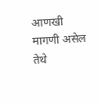आणखी मागणी असेल तेथे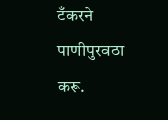टँकरने पाणीपुरवठा करू.